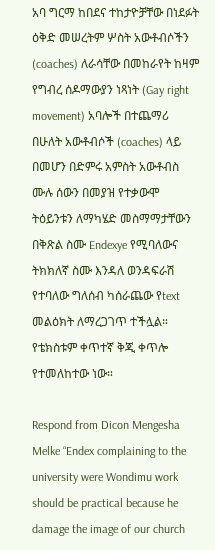አባ ግርማ ከበደና ተከታዮቻቸው በነደፉት ዕቅድ መሠረትም ሦስት አውቶብሶችን (coaches) ለራሳቸው በመከራየት ከዛም የግብረ ሰዶማውያን ነጻነት (Gay right movement) አባሎች በተጨማሪ በሁለት አውቶብሶች (coaches) ላይ በመሆን በድምሩ አምስት አውቶብስ ሙሉ ሰውን በመያዝ የተቃውሞ ትዕይንቱን ለማካሄድ መስማማታቸውን በቅጽል ስሙ Endexye የሚባለውና ትክክለኛ ስሙ እንዳለ ወንዳፍራሽ የተባለው ግለሰብ ካሰራጨው የtext መልዕክት ለማረጋገጥ ተችሏል።
የቴክስቱም ቀጥተኛ ቅጂ ቀጥሎ የተመለከተው ነው።

Respond from Dicon Mengesha Melke “Endex complaining to the university were Wondimu work should be practical because he damage the image of our church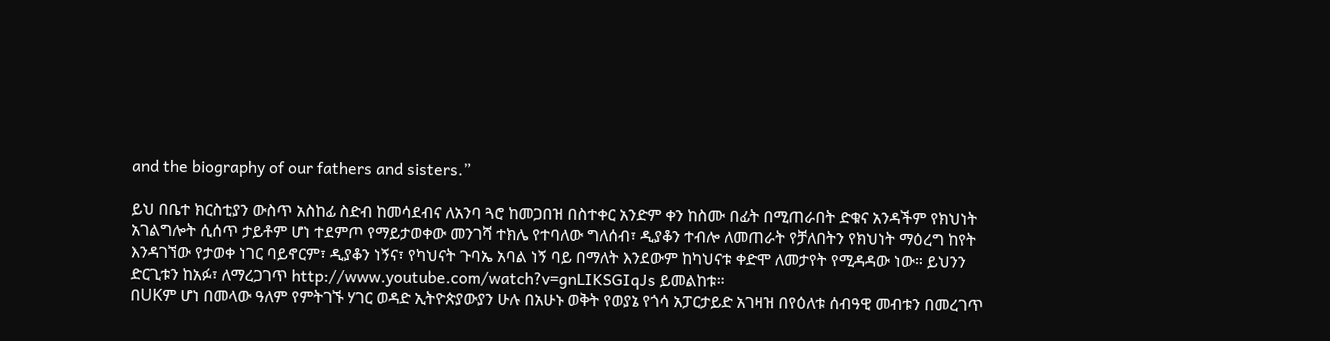and the biography of our fathers and sisters.”

ይህ በቤተ ክርስቲያን ውስጥ አስከፊ ስድብ ከመሳደብና ለአንባ ጓሮ ከመጋበዝ በስተቀር አንድም ቀን ከስሙ በፊት በሚጠራበት ድቁና አንዳችም የክህነት አገልግሎት ሲሰጥ ታይቶም ሆነ ተደምጦ የማይታወቀው መንገሻ ተክሌ የተባለው ግለሰብ፣ ዲያቆን ተብሎ ለመጠራት የቻለበትን የክህነት ማዕረግ ከየት እንዳገኘው የታወቀ ነገር ባይኖርም፣ ዲያቆን ነኝና፣ የካህናት ጉባኤ አባል ነኝ ባይ በማለት እንደውም ከካህናቱ ቀድሞ ለመታየት የሚዳዳው ነው። ይህንን ድርጊቱን ከአፉ፣ ለማረጋገጥ http://www.youtube.com/watch?v=gnLIKSGIqJs ይመልከቱ።
በUKም ሆነ በመላው ዓለም የምትገኙ ሃገር ወዳድ ኢትዮጵያውያን ሁሉ በአሁኑ ወቅት የወያኔ የጎሳ አፓርታይድ አገዛዝ በየዕለቱ ሰብዓዊ መብቱን በመረገጥ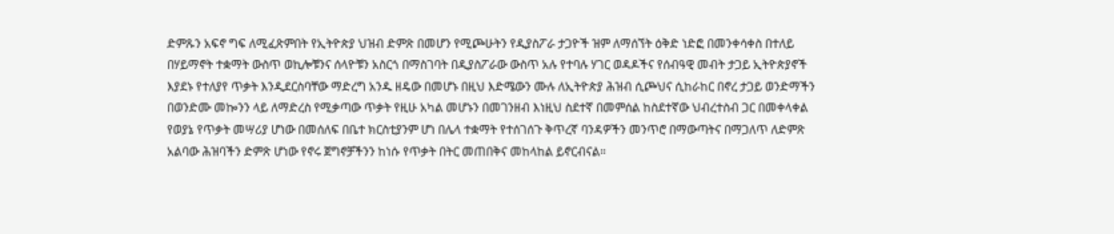ድምጹን አፍኖ ግፍ ለሚፈጽምበት የኢትዮጵያ ህዝብ ድምጽ በመሆን የሚጮሁትን የዲያስፖራ ታጋዮች ዝም ለማሰኘት ዕቅድ ነድፎ በመንቀሳቀስ በተለይ በሃይማኖት ተቋማት ውስጥ ወኪሎቹንና ሰላዮቹን አስርጎ በማስገባት በዲያስፖራው ውስጥ አሉ የተባሉ ሃገር ወዳዶችና የሰብዓዊ መብት ታጋይ ኢትዮጵያኖች እያደኑ የተለያየ ጥቃት እንዲደርስባቸው ማድረግ አንዱ ዘዴው በመሆኑ በዚህ እድሜውን ሙሉ ለኢትዮጵያ ሕዝብ ሲጮህና ሲከራከር በኖረ ታጋይ ወንድማችን በወንድሙ መኰንን ላይ ለማድረስ የሚቃጣው ጥቃት የዚሁ አካል መሆኑን በመገንዘብ እነዚህ ስደተኛ በመምሰል ከስደተኛው ህብረተስብ ጋር በመቀላቀል የወያኔ የጥቃት መሣሪያ ሆነው በመሰለፍ በቤተ ክርስቲያንም ሆነ በሌላ ተቋማት የተሰገሰጉ ቅጥረኛ ባንዳዎችን መንጥሮ በማውጣትና በማጋለጥ ለድምጽ አልባው ሕዝባችን ድምጽ ሆነው የኖሩ ጀግኖቻችንን ከነሱ የጥቃት በትር መጠበቅና መከላከል ይኖርብናል።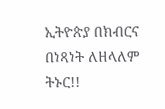ኢትዮጵያ በክብርና በነጻነት ለዘላለም ትኑር!!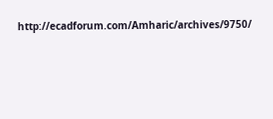http://ecadforum.com/Amharic/archives/9750/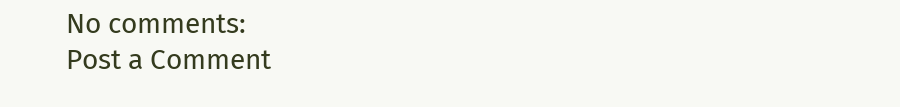No comments:
Post a Comment